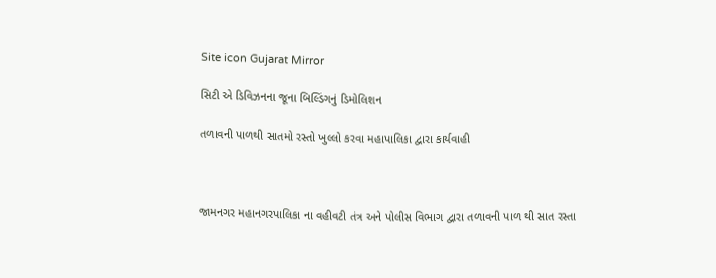Site icon Gujarat Mirror

સિટી એ ડિવિઝનના જૂના બિલ્ડિંગનું ડિમોલિશન

તળાવની પાળથી સાતમો રસ્તો ખુલ્લો કરવા મહાપાલિકા દ્વારા કાર્યવાહી



જામનગર મહાનગરપાલિકા ના વહીવટી તંત્ર અને પોલીસ વિભાગ દ્વારા તળાવની પાળ થી સાત રસ્તા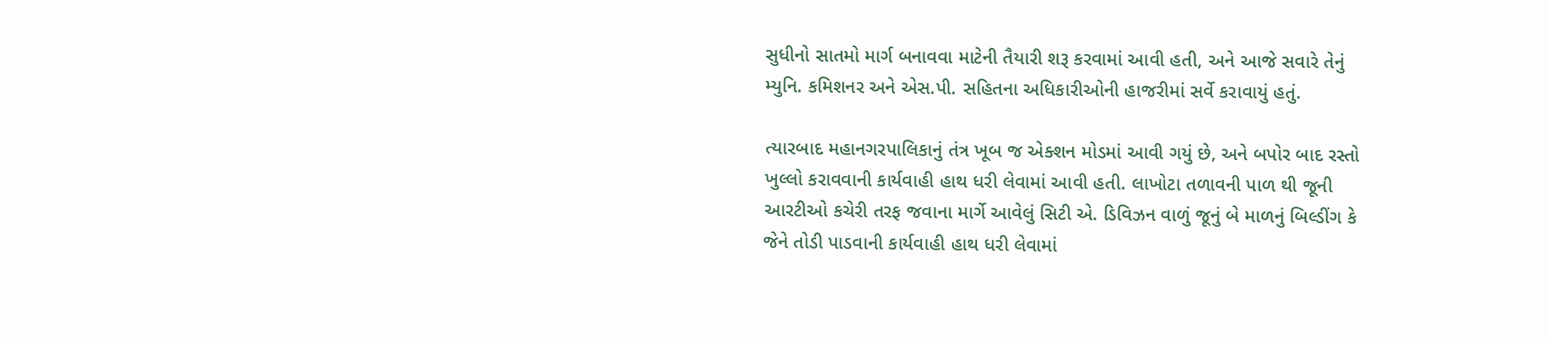સુધીનો સાતમો માર્ગ બનાવવા માટેની તૈયારી શરૂ કરવામાં આવી હતી, અને આજે સવારે તેનું મ્યુનિ. કમિશનર અને એસ.પી. સહિતના અધિકારીઓની હાજરીમાં સર્વે કરાવાયું હતું.

ત્યારબાદ મહાનગરપાલિકાનું તંત્ર ખૂબ જ એક્શન મોડમાં આવી ગયું છે, અને બપોર બાદ રસ્તો ખુલ્લો કરાવવાની કાર્યવાહી હાથ ધરી લેવામાં આવી હતી. લાખોટા તળાવની પાળ થી જૂની આરટીઓ કચેરી તરફ જવાના માર્ગે આવેલું સિટી એ. ડિવિઝન વાળું જૂનું બે માળનું બિલ્ડીંગ કે જેને તોડી પાડવાની કાર્યવાહી હાથ ધરી લેવામાં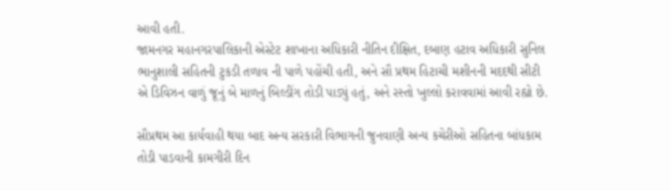આવી હતી.
જામનગર મહાનગરપાલિકાની એસ્ટેટ શાખાના અધિકારી નીતિન દીક્ષિત, દબાણ હટાવ અધિકારી સુનિલ ભાનુશાલી સહિતની ટુકડી તળાવ ની પાળે પહોંચી હતી, અને સૌ પ્રથમ હિટાચી મશીનની મદદથી સીટી એ ડિવિઝન વાળું જૂનું બે માળનું બિલ્ડીંગ તોડી પાડ્યું હતું, અને રસ્તો ખુલ્લો કરાવવામાં આવી રહ્યો છે.

સૌપ્રથમ આ કાર્યવાહી થયા બાદ અન્ય સરકારી વિભાગની જુનવાણી અન્ય કચેરીઓ સહિતના બાંધકામ તોડી પાડવાની કામગીરી દિન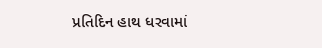પ્રતિદિન હાથ ધરવામાં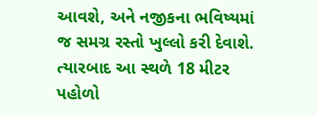આવશે, અને નજીકના ભવિષ્યમાં જ સમગ્ર રસ્તો ખુલ્લો કરી દેવાશે. ત્યારબાદ આ સ્થળે 18 મીટર પહોળો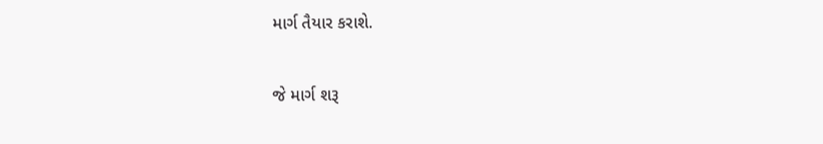માર્ગ તૈયાર કરાશે.

જે માર્ગ શરૂ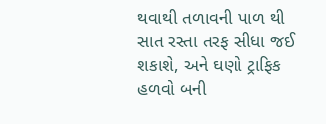થવાથી તળાવની પાળ થી સાત રસ્તા તરફ સીધા જઈ શકાશે, અને ઘણો ટ્રાફિક હળવો બની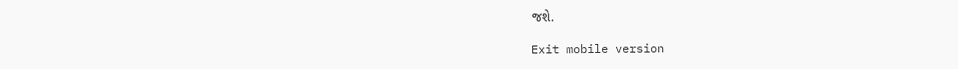જશે.

Exit mobile version